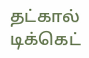தட்கால் டிக்கெட்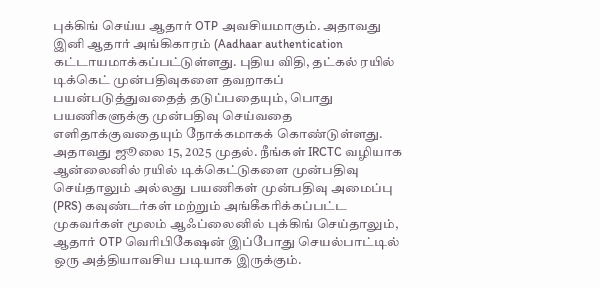புக்கிங் செய்ய ஆதார் OTP அவசியமாகும். அதாவது இனி ஆதார் அங்கிகாரம் (Aadhaar authentication கட்டாயமாக்கப்பட்டுள்ளது. புதிய விதி, தட்கல் ரயில் டிக்கெட் முன்பதிவுகளை தவறாகப் பயன்படுத்துவதைத் தடுப்பதையும், பொது பயணிகளுக்கு முன்பதிவு செய்வதை எளிதாக்குவதையும் நோக்கமாகக் கொண்டுள்ளது. அதாவது ஜூலை 15, 2025 முதல். நீங்கள் IRCTC வழியாக ஆன்லைனில் ரயில் டிக்கெட்டுகளை முன்பதிவு செய்தாலும் அல்லது பயணிகள் முன்பதிவு அமைப்பு (PRS) கவுண்டர்கள் மற்றும் அங்கீகரிக்கப்பட்ட முகவர்கள் மூலம் ஆஃப்லைனில் புக்கிங் செய்தாலும், ஆதார் OTP வெரிபிகேஷன் இப்போது செயல்பாட்டில் ஒரு அத்தியாவசிய படியாக இருக்கும்.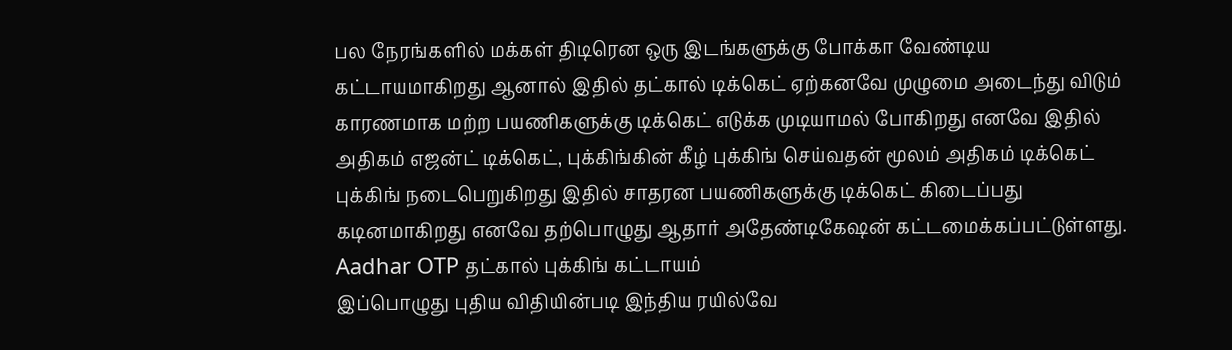பல நேரங்களில் மக்கள் திடிரென ஒரு இடங்களுக்கு போக்கா வேண்டிய கட்டாயமாகிறது ஆனால் இதில் தட்கால் டிக்கெட் ஏற்கனவே முழுமை அடைந்து விடும் காரணமாக மற்ற பயணிகளுக்கு டிக்கெட் எடுக்க முடியாமல் போகிறது எனவே இதில் அதிகம் எஜன்ட் டிக்கெட், புக்கிங்கின் கீழ் புக்கிங் செய்வதன் மூலம் அதிகம் டிக்கெட் புக்கிங் நடைபெறுகிறது இதில் சாதரன பயணிகளுக்கு டிக்கெட் கிடைப்பது கடினமாகிறது எனவே தற்பொழுது ஆதார் அதேண்டிகேஷன் கட்டமைக்கப்பட்டுள்ளது.
Aadhar OTP தட்கால் புக்கிங் கட்டாயம்
இப்பொழுது புதிய விதியின்படி இந்திய ரயில்வே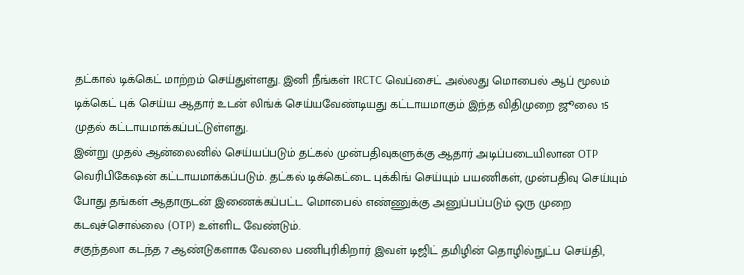தட்கால் டிக்கெட் மாற்றம் செய்துள்ளது. இனி நீங்கள் IRCTC வெப்சைட் அல்லது மொபைல் ஆப் மூலம் டிக்கெட் புக் செய்ய ஆதார் உடன் லிங்க் செய்யவேண்டியது கட்டாயமாகும் இந்த விதிமுறை ஜூலை 15 முதல் கட்டாயமாக்கப்பட்டுள்ளது.
இன்று முதல் ஆன்லைனில் செய்யப்படும் தட்கல் முன்பதிவுகளுக்கு ஆதார் அடிப்படையிலான OTP வெரிபிகேஷன் கட்டாயமாக்கப்படும். தட்கல் டிக்கெட்டை புக்கிங் செய்யும் பயணிகள், முன்பதிவு செய்யும் போது தங்கள் ஆதாருடன் இணைக்கப்பட்ட மொபைல் எண்ணுக்கு அனுப்பப்படும் ஒரு முறை கடவுச்சொல்லை (OTP) உள்ளிட வேண்டும்.
சகுந்தலா கடந்த 7 ஆண்டுகளாக வேலை பணிபுரிகிறார் இவள் டிஜிட் தமிழின் தொழில்நுட்ப செய்தி,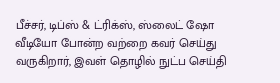பீச்சர், டிப்ஸ் & ட்ரிக்ஸ், ஸ்லைட் ஷோ வீடியோ போன்ற வற்றை கவர் செய்து வருகிறார், இவள் தொழில் நுட்ப செய்தி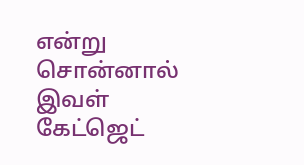என்று சொன்னால் இவள் கேட்ஜெட்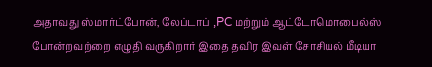அதாவது ஸ்மார்ட்போன், லேப்டாப் ,PC மற்றும் ஆட்டோமொபைல்ஸ் போன்றவற்றை எழுதி வருகிறார் இதை தவிர இவள் சோசியல் மீடியா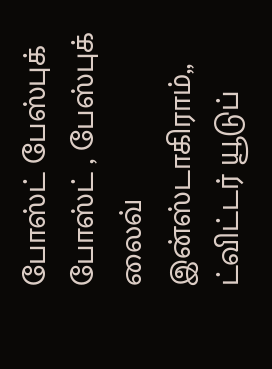போஸ்ட் பேஸ்புக் போஸ்ட் , பேஸ்புக் லைவ் இன்ஸ்டாகிராம்,, ட்விட்டர் யூடுப்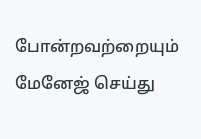போன்றவற்றையும் மேனேஜ் செய்து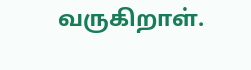வருகிறாள்.